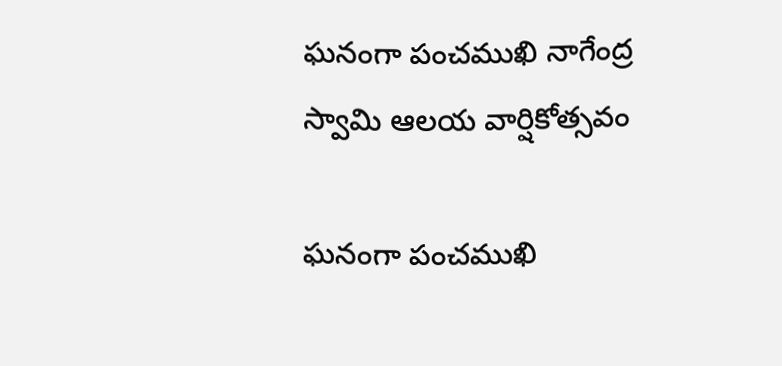ఘనంగా పంచముఖి నాగేంద్ర స్వామి ఆలయ వార్షికోత్సవం

ఘనంగా పంచముఖి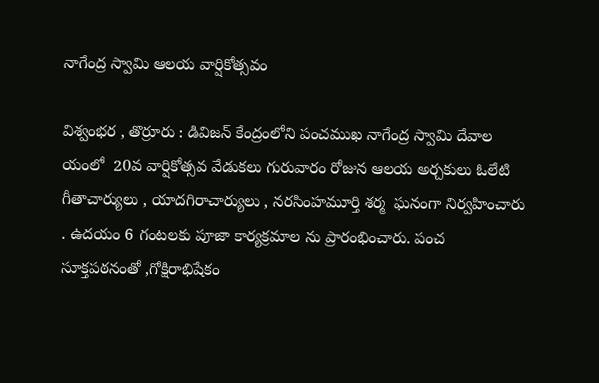నాగేంద్ర స్వామి ఆలయ వార్షికోత్సవం

విశ్వంభర , తొర్రూరు : డివిజన్ కేంద్రంలోని పంచముఖ నాగేంద్ర స్వామి దేవాల యంలో  20వ వార్షికోత్సవ వేడుకలు గురువారం రోజున ఆలయ అర్చకులు ఓలేటి గీతాచార్యులు , యాదగిరాచార్యులు , నరసింహమూర్తి శర్మ  ఘనంగా నిర్వహించారు . ఉదయం 6 గంటలకు పూజా కార్యక్రమాల ను ప్రారంభించారు. పంచ సూక్తపఠనంతో ,గోక్షిరాభిషేకం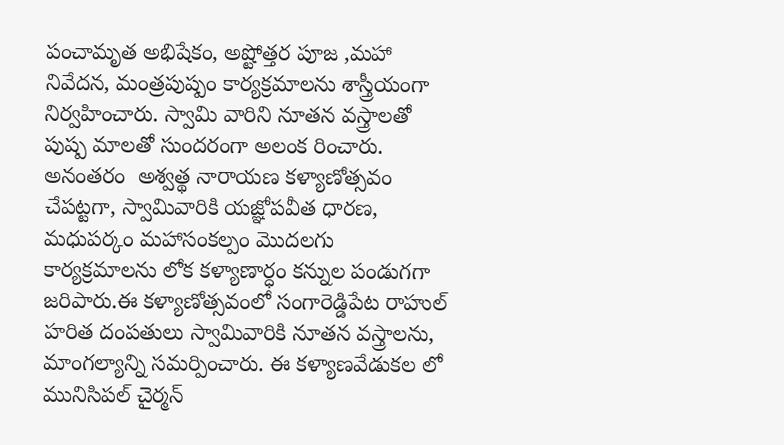పంచామృత అభిషేకం, అష్టోత్తర పూజ ,మహా నివేదన, మంత్రపుష్పం కార్యక్రమాలను శాస్త్రీయంగా నిర్వహించారు. స్వామి వారిని నూతన వస్త్రాలతో పుష్ప మాలతో సుందరంగా అలంక రించారు. అనంతరం  అశ్వత్థ నారాయణ కళ్యాణోత్సవం చేపట్టగా, స్వామివారికి యజ్ఞోపవీత ధారణ, మధుపర్కం మహాసంకల్పం మొదలగు కార్యక్రమాలను లోక కళ్యాణార్ధం కన్నుల పండుగగా జరిపారు.ఈ కళ్యాణోత్సవంలో సంగారెడ్డిపేట రాహుల్ హరిత దంపతులు స్వామివారికి నూతన వస్త్రాలను, మాంగల్యాన్ని సమర్పించారు. ఈ కళ్యాణవేడుకల లో మునిసిపల్ చైర్మన్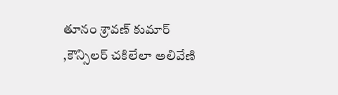తూనం శ్రావణ్ కుమార్ ,కౌన్సిలర్ చకిలేలా అలివేణి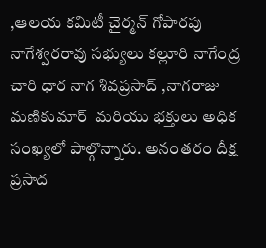,ఆలయ కమిటీ చైర్మన్ గోపారపు నాగేశ్వరరావు సభ్యులు కల్లూరి నాగేంద్ర చారి ధార నాగ శివప్రసాద్ ,నాగరాజు మణికుమార్  మరియు భక్తులు అధిక సంఖ్యలో పాల్గొన్నారు. అనంతరం దీక్ష ప్రసాద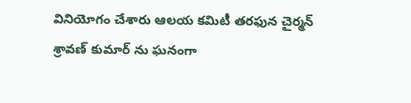వినియోగం చేశారు ఆలయ కమిటీ తరఫున చైర్మన్ శ్రావణ్ కుమార్ ను ఘనంగా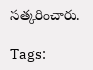సత్కరించారు.

Tags: